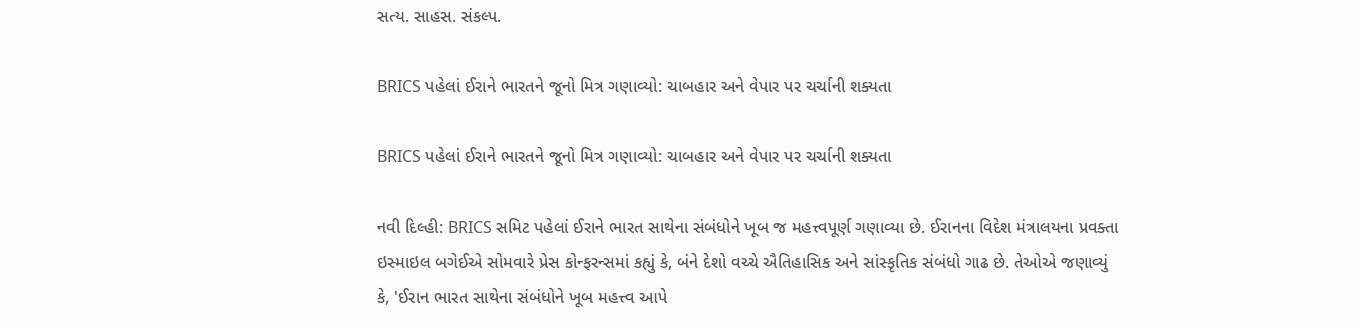સત્ય. સાહસ. સંકલ્પ.

BRICS પહેલાં ઈરાને ભારતને જૂનો મિત્ર ગણાવ્યો: ચાબહાર અને વેપાર પર ચર્ચાની શક્યતા

BRICS પહેલાં ઈરાને ભારતને જૂનો મિત્ર ગણાવ્યો: ચાબહાર અને વેપાર પર ચર્ચાની શક્યતા

નવી દિલ્હી: BRICS સમિટ પહેલાં ઈરાને ભારત સાથેના સંબંધોને ખૂબ જ મહત્ત્વપૂર્ણ ગણાવ્યા છે. ઈરાનના વિદેશ મંત્રાલયના પ્રવક્તા ઇસ્માઇલ બગેઈએ સોમવારે પ્રેસ કોન્ફરન્સમાં કહ્યું કે, બંને દેશો વચ્ચે ઐતિહાસિક અને સાંસ્કૃતિક સંબંધો ગાઢ છે. તેઓએ જણાવ્યું કે, 'ઈરાન ભારત સાથેના સંબંધોને ખૂબ મહત્ત્વ આપે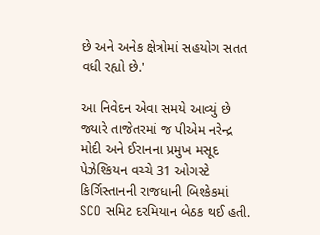છે અને અનેક ક્ષેત્રોમાં સહયોગ સતત વધી રહ્યો છે.'

આ નિવેદન એવા સમયે આવ્યું છે જ્યારે તાજેતરમાં જ પીએમ નરેન્દ્ર મોદી અને ઈરાનના પ્રમુખ મસૂદ પેઝેશ્કિયન વચ્ચે 31 ઓગસ્ટે કિર્ગિસ્તાનની રાજધાની બિશ્કેકમાં SCO સમિટ દરમિયાન બેઠક થઈ હતી.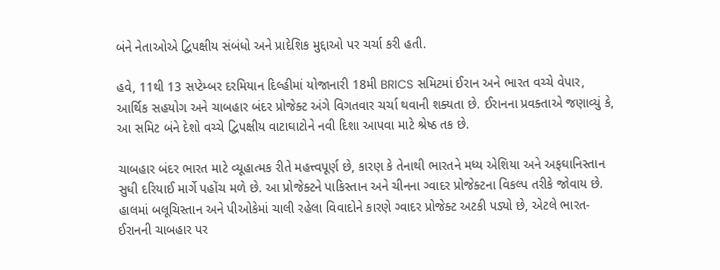બંને નેતાઓએ દ્વિપક્ષીય સંબંધો અને પ્રાદેશિક મુદ્દાઓ પર ચર્ચા કરી હતી.

હવે, 11થી 13 સપ્ટેમ્બર દરમિયાન દિલ્હીમાં યોજાનારી 18મી BRICS સમિટમાં ઈરાન અને ભારત વચ્ચે વેપાર, આર્થિક સહયોગ અને ચાબહાર બંદર પ્રોજેક્ટ અંગે વિગતવાર ચર્ચા થવાની શક્યતા છે. ઈરાનના પ્રવક્તાએ જણાવ્યું કે, આ સમિટ બંને દેશો વચ્ચે દ્વિપક્ષીય વાટાઘાટોને નવી દિશા આપવા માટે શ્રેષ્ઠ તક છે.

ચાબહાર બંદર ભારત માટે વ્યૂહાત્મક રીતે મહત્ત્વપૂર્ણ છે, કારણ કે તેનાથી ભારતને મધ્ય એશિયા અને અફઘાનિસ્તાન સુધી દરિયાઈ માર્ગે પહોંચ મળે છે. આ પ્રોજેક્ટને પાકિસ્તાન અને ચીનના ગ્વાદર પ્રોજેક્ટના વિકલ્પ તરીકે જોવાય છે. હાલમાં બલૂચિસ્તાન અને પીઓકેમાં ચાલી રહેલા વિવાદોને કારણે ગ્વાદર પ્રોજેક્ટ અટકી પડ્યો છે, એટલે ભારત-ઈરાનની ચાબહાર પર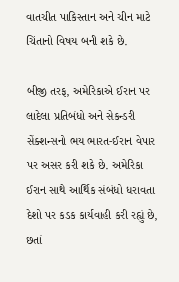વાતચીત પાકિસ્તાન અને ચીન માટે ચિંતાનો વિષય બની શકે છે.

બીજી તરફ, અમેરિકાએ ઈરાન પર લાદેલા પ્રતિબંધો અને સેકન્ડરી સેંક્શન્સનો ભય ભારત-ઈરાન વેપાર પર અસર કરી શકે છે. અમેરિકા ઈરાન સાથે આર્થિક સંબંધો ધરાવતા દેશો પર કડક કાર્યવાહી કરી રહ્યું છે, છતાં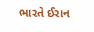ભારતે ઈરાન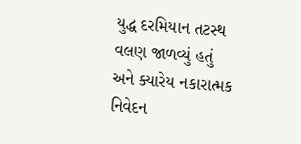યુદ્ધ દરમિયાન તટસ્થ વલણ જાળવ્યું હતું અને ક્યારેય નકારાત્મક નિવેદન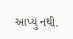આપ્યું નથી.